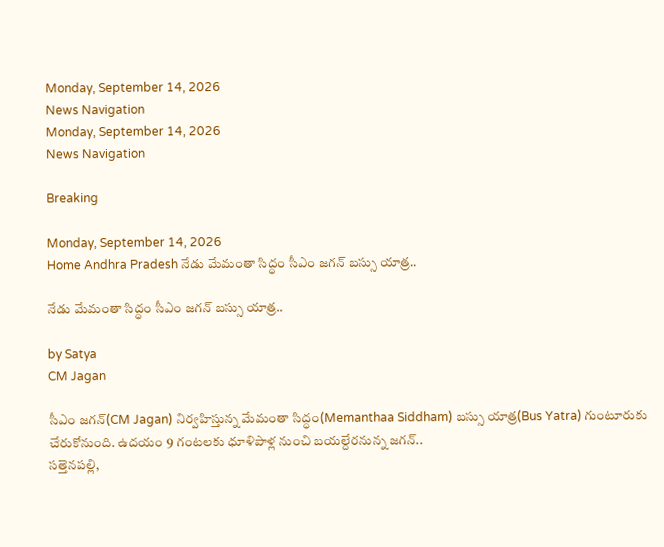Monday, September 14, 2026
News Navigation
Monday, September 14, 2026
News Navigation

Breaking

Monday, September 14, 2026
Home Andhra Pradesh నేడు మేమంతా సిద్ధం సీఎం జగన్‌ బస్సు యాత్ర..

నేడు మేమంతా సిద్ధం సీఎం జగన్‌ బస్సు యాత్ర..

by Satya
CM Jagan

సీఎం జగన్‌(CM Jagan) నిర్వహిస్తున్న మేమంతా సిద్ధం(Memanthaa Siddham) బస్సు యాత్ర(Bus Yatra) గుంటూరుకు చేరుకోనుంది. ఉదయం 9 గంటలకు ధూళిపాళ్ల నుంచి బయల్దేరనున్న జగన్..
సత్తెనపల్లి,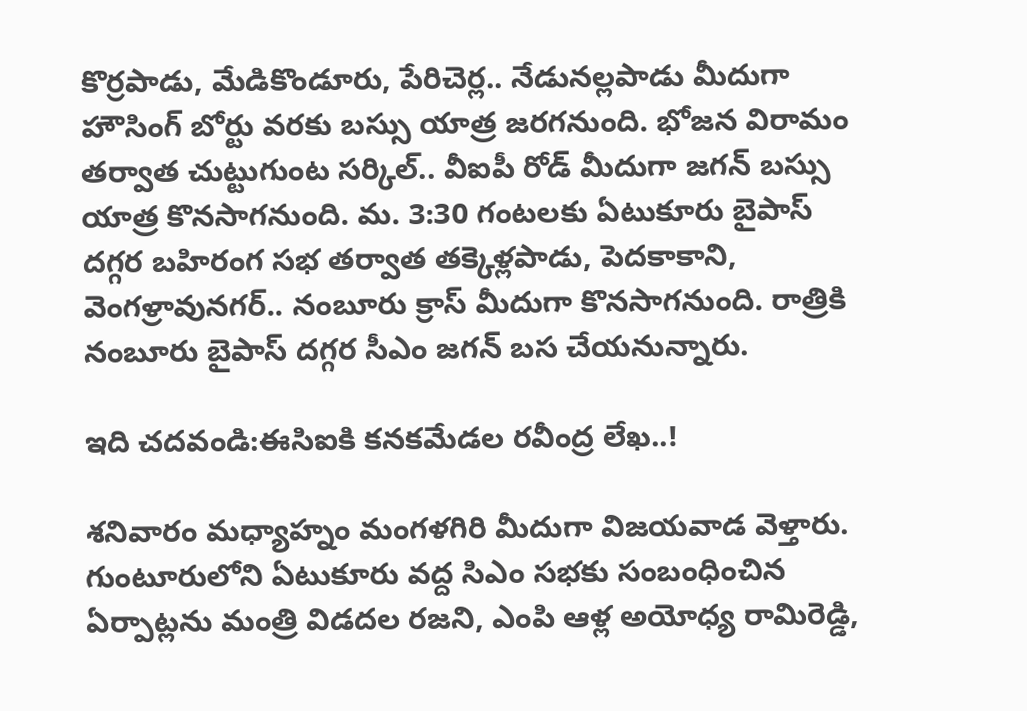కొర్రపాడు, మేడికొండూరు, పేరిచెర్ల.. నేడునల్లపాడు మీదుగా హౌసింగ్ బోర్టు వరకు బస్సు యాత్ర జరగనుంది. భోజన విరామం తర్వాత చుట్టుగుంట సర్కిల్.. వీఐపీ రోడ్ మీదుగా జగన్ బస్సు యాత్ర కొనసాగనుంది. మ. 3:30 గంటలకు ఏటుకూరు బైపాస్ దగ్గర బహిరంగ సభ తర్వాత తక్కెళ్లపాడు, పెదకాకాని, వెంగళ్రావునగర్.. నంబూరు క్రాస్ మీదుగా కొనసాగనుంది. రాత్రికి నంబూరు బైపాస్ దగ్గర సీఎం జగన్ బస చేయనున్నారు.

ఇది చదవండి:ఈసిఐకి కనకమేడల రవీంద్ర లేఖ..!

శనివారం మధ్యాహ్నం మంగళగిరి మీదుగా విజయవాడ వెళ్తారు. గుంటూరులోని ఏటుకూరు వద్ద సిఎం సభకు సంబంధించిన ఏర్పాట్లను మంత్రి విడదల రజని, ఎంపి ఆళ్ల అయోధ్య రామిరెడ్డి,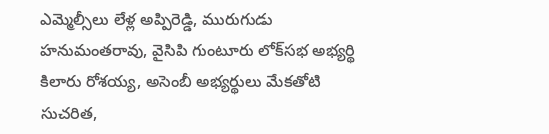ఎమ్మెల్సీలు లేళ్ల అప్పిరెడ్డి, మురుగుడు హనుమంతరావు, వైసిపి గుంటూరు లోక్‌సభ అభ్యర్థి కిలారు రోశయ్య, అసెంబీ అభ్యర్థులు మేకతోటి సుచరిత,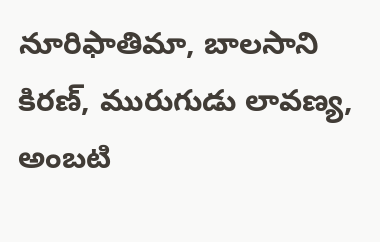నూరిఫాతిమా, బాలసాని కిరణ్‌, మురుగుడు లావణ్య, అంబటి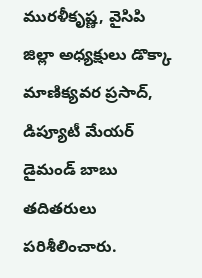మురళీకృష్ణ, వైసిపి జిల్లా అధ్యక్షులు డొక్కా మాణిక్యవర ప్రసాద్‌, డిప్యూటీ మేయర్‌ డైమండ్‌ బాబు తదితరులు పరిశీలించారు.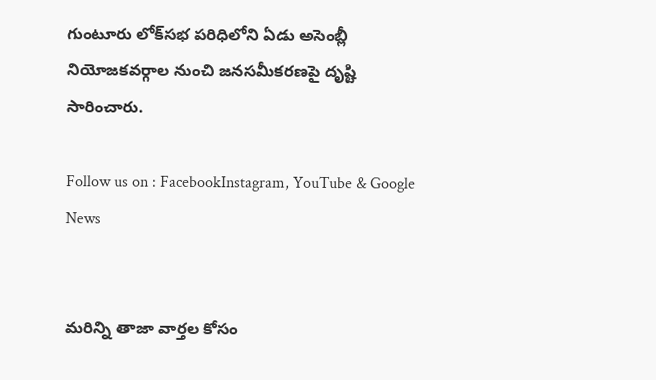గుంటూరు లోక్‌సభ పరిధిలోని ఏడు అసెంబ్లీ నియోజకవర్గాల నుంచి జనసమీకరణపై దృష్టి సారించారు.

Follow us on : FacebookInstagram, YouTube & Google News


మరిన్ని తాజా వార్తల కోసం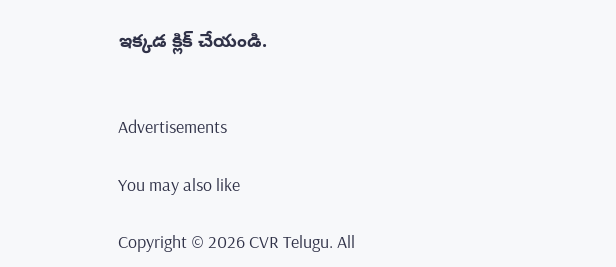ఇక్కడ క్లిక్ చేయండి.


Advertisements

You may also like

Copyright © 2026 CVR Telugu. All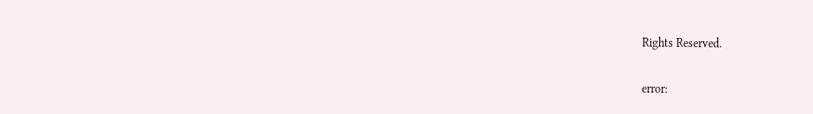Rights Reserved.

error: